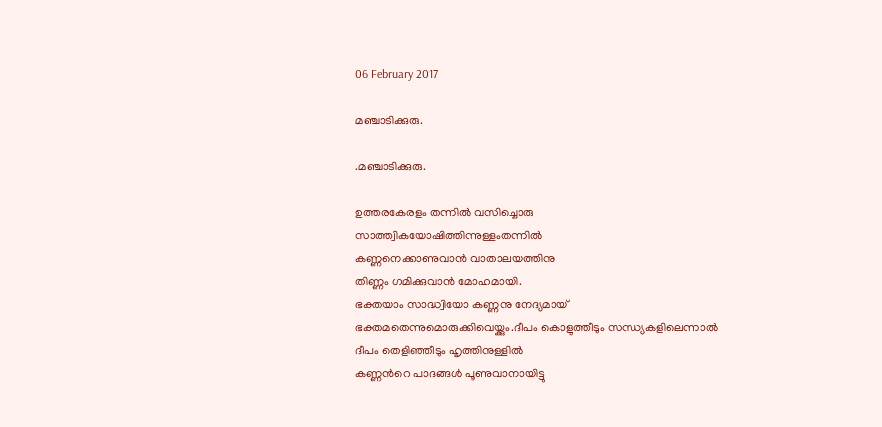06 February 2017

മഞ്ചാടിക്കുരു.

.മഞ്ചാടിക്കുരു.

ഉത്തരകേരളം തന്നില്‍ വസിച്ചൊരു
സാത്ത്വികയോഷിത്തിന്നുള്ളംതന്നില്‍
കണ്ണനെക്കാണുവാന്‍ വാതാലയത്തിനു
തിണ്ണം ഗമിക്കുവാന്‍ മോഹമായി.
ഭക്തയാം സാദ്ധ്വിയോ കണ്ണനു നേദ്യമായ്
ഭക്തമതെന്നുമൊരുക്കിവെയ്ക്കും.ദീപം കൊളുത്തീടും സന്ധ്യകളിലെന്നാല്‍
ദീപം തെളിഞ്ഞീടും ഹൃത്തിനുള്ളില്‍
കണ്ണന്‍റെ പാദങ്ങള്‍ പൂണുവാനായിട്ടു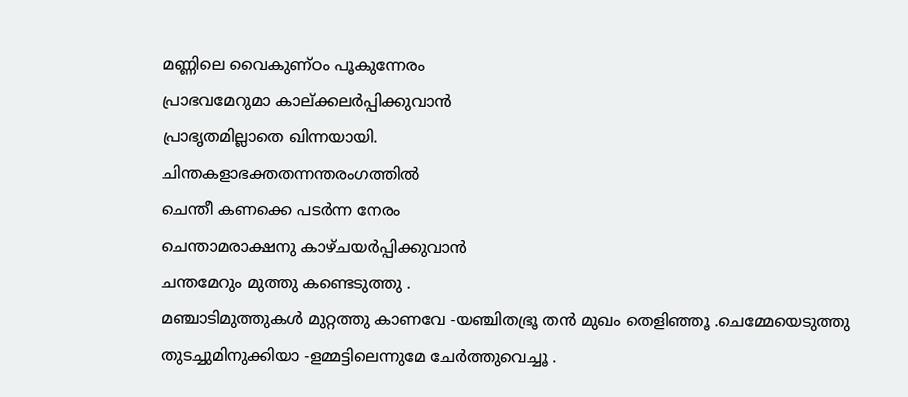മണ്ണിലെ വൈകുണ്ഠം പൂകുന്നേരം
പ്രാഭവമേറുമാ കാല്ക്കലര്‍പ്പിക്കുവാന്‍
പ്രാഭൃതമില്ലാതെ ഖിന്നയായി.
ചിന്തകളാഭക്തതന്നന്തരംഗത്തില്‍
ചെന്തീ കണക്കെ പടര്‍ന്ന നേരം
ചെന്താമരാക്ഷനു കാഴ്ചയര്‍പ്പിക്കുവാന്‍
ചന്തമേറും മുത്തു കണ്ടെടുത്തു .
മഞ്ചാടിമുത്തുകള്‍ മുറ്റത്തു കാണവേ -യഞ്ചിതഭ്രൂ തന്‍ മുഖം തെളിഞ്ഞൂ .ചെമ്മേയെടുത്തു തുടച്ചുമിനുക്കിയാ -ളമ്മട്ടിലെന്നുമേ ചേര്‍ത്തുവെച്ചൂ .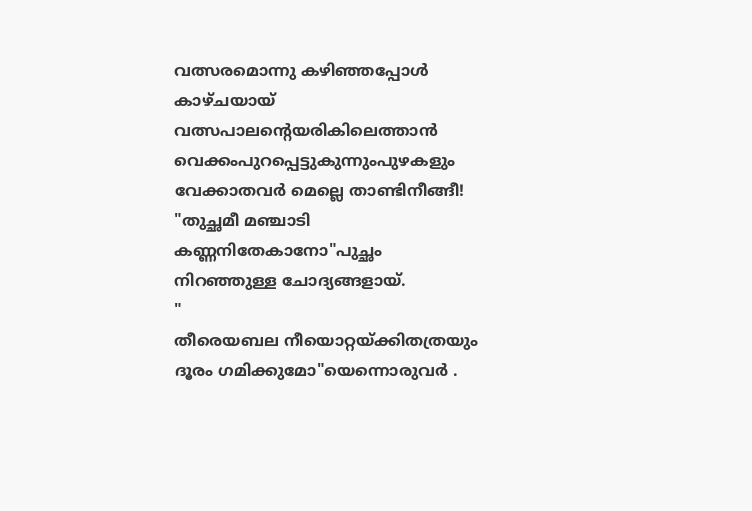വത്സരമൊന്നു കഴിഞ്ഞപ്പോള്‍ കാഴ്ചയായ്
വത്സപാലന്‍റെയരികിലെത്താന്‍
വെക്കംപുറപ്പെട്ടുകുന്നുംപുഴകളും
വേക്കാതവര്‍ മെല്ലെ താണ്ടിനീങ്ങീ!
"തുച്ഛമീ മഞ്ചാടി കണ്ണനിതേകാനോ"പുച്ഛം നിറഞ്ഞുള്ള ചോദ്യങ്ങളായ്.
"
തീരെയബല നീയൊറ്റയ്ക്കിതത്രയും
ദൂരം ഗമിക്കുമോ"യെന്നൊരുവര്‍ .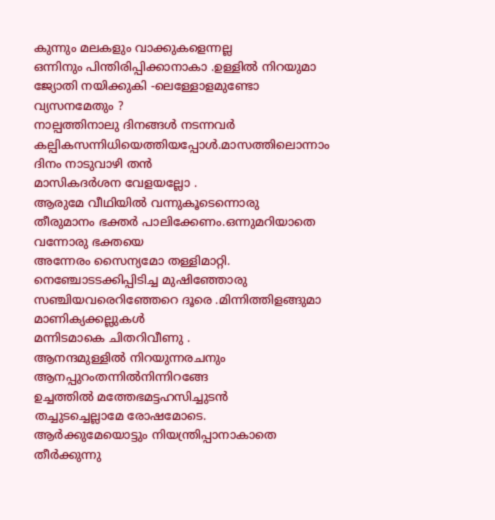കുന്നും മലകളും വാക്കുകളെന്നല്ല
ഒന്നിനും പിന്തിരിപ്പിക്കാനാകാ .ഉള്ളില്‍ നിറയുമാ ജ്യോതി നയിക്കുകി -ലെള്ളോളമുണ്ടോ വ്യസനമേതും ?
നാല്പത്തിനാലു ദിനങ്ങള്‍ നടന്നവര്‍
കല്പികസന്നിധിയെത്തിയപ്പോള്‍.മാസത്തിലൊന്നാം ദിനം നാടുവാഴി തന്‍
മാസികദര്‍ശന വേളയല്ലോ .
ആരുമേ വീഥിയില്‍ വന്നുകൂടെന്നൊരു
തീരുമാനം ഭക്തര്‍ പാലിക്കേണം.ഒന്നുമറിയാതെ വന്നോരു ഭക്തയെ
അന്നേരം സൈന്യമോ തള്ളിമാറ്റി.
നെഞ്ചോടടക്കിപ്പിടിച്ച മുഷിഞ്ഞോരു
സഞ്ചിയവരെറിഞ്ഞേറെ ദൂരെ .മിന്നിത്തിളങ്ങുമാ മാണിക്യക്കല്ലുകള്‍
മന്നിടമാകെ ചിതറിവീണു .
ആനന്ദമുള്ളില്‍ നിറയുന്നരചനും
ആനപ്പുറംതന്നില്‍നിന്നിറങ്ങേ
ഉച്ചത്തില്‍ മത്തേഭമട്ടഹസിച്ചുടന്‍
തച്ചുടച്ചെല്ലാമേ രോഷമോടെ.
ആര്‍ക്കുമേയൊട്ടും നിയന്ത്രിപ്പാനാകാതെ
തീര്‍ക്കുന്നു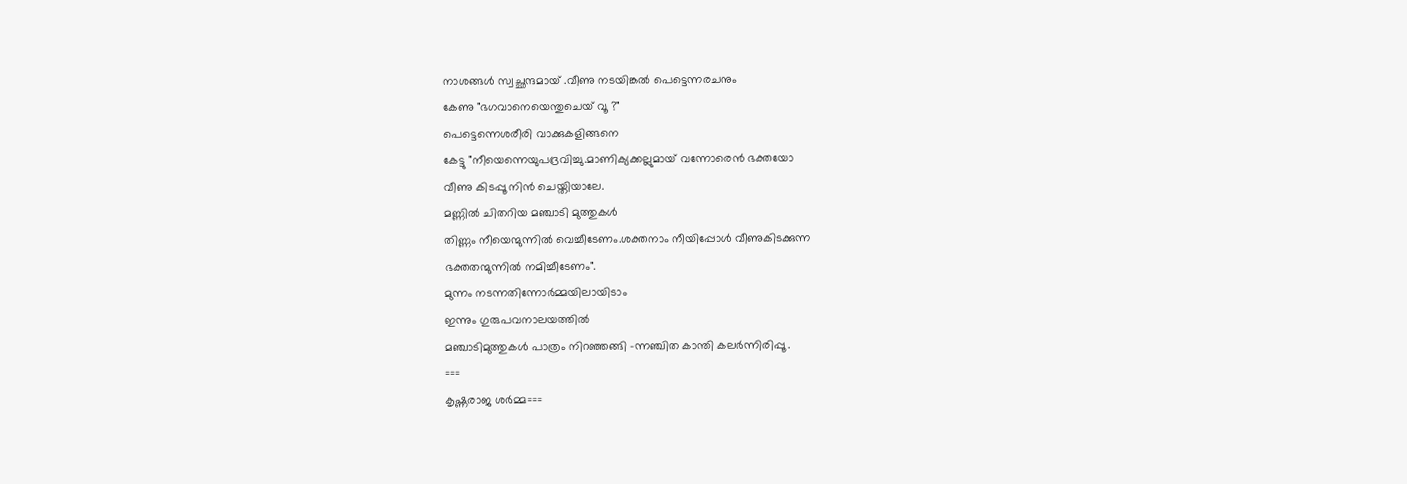നാശങ്ങള്‍ സ്വച്ഛന്ദമായ് .വീണു നടയിങ്കല്‍ പെട്ടെന്നരചനും
കേണു "ഭഗവാനെയെന്തുചെയ് വൂ ?"
പെട്ടെന്നെശരീരി വാക്കുകളിങ്ങനെ
കേട്ടു "നീയെന്നെയുപദ്രവിച്ചു.മാണിക്യക്കല്ലുമായ് വന്നോരെന്‍ ഭക്തയോ
വീണു കിടപ്പൂ നിന്‍ ചെയ്തിയാലേ.
മണ്ണില്‍ ചിതറിയ മഞ്ചാടി മുത്തുകള്‍
തിണ്ണം നീയെന്മുന്നില്‍ വെച്ചീടേണം.ശക്തനാം നീയിപ്പോള്‍ വീണുകിടക്കുന്ന
ഭക്തതന്മുന്നില്‍ നമിച്ചീടേണം".
മുന്നം നടന്നതിന്നോര്‍മ്മയിലായിടാം
ഇന്നും ഗുരുപവനാലയത്തില്‍
മഞ്ചാടിമുത്തുകള്‍ പാത്രം നിറഞ്ഞങ്ങി -ന്നഞ്ചിത കാന്തി കലര്‍ന്നിരിപ്പൂ .
===
കൃഷ്ണരാജ ശര്‍മ്മ===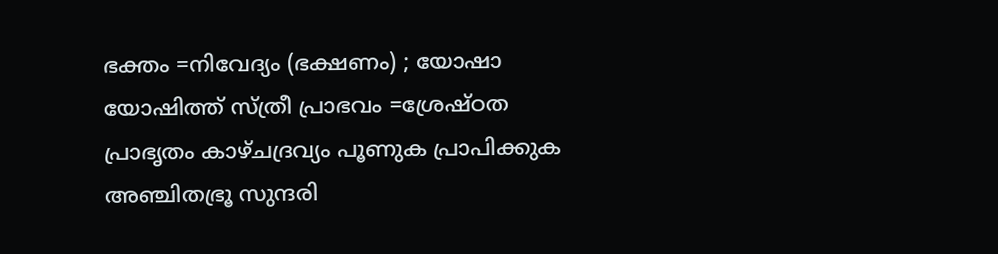ഭക്തം =നിവേദ്യം (ഭക്ഷണം) ; യോഷാ യോഷിത്ത് സ്ത്രീ പ്രാഭവം =ശ്രേഷ്ഠത പ്രാഭൃതം കാഴ്ചദ്രവ്യം പൂണുക പ്രാപിക്കുക അഞ്ചിതഭ്രൂ സുന്ദരി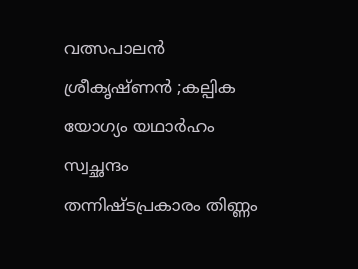വത്സപാലന്‍ ശ്രീകൃഷ്ണന്‍ ;കല്പിക യോഗ്യം യഥാര്‍ഹം സ്വച്ഛന്ദം തന്നിഷ്ടപ്രകാരം തിണ്ണം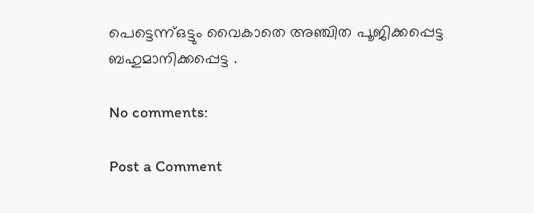പെട്ടെന്ന്ഒട്ടും വൈകാതെ അഞ്ചിത പൂജിക്കപ്പെട്ട ബഹുമാനിക്കപ്പെട്ട .

No comments:

Post a Comment